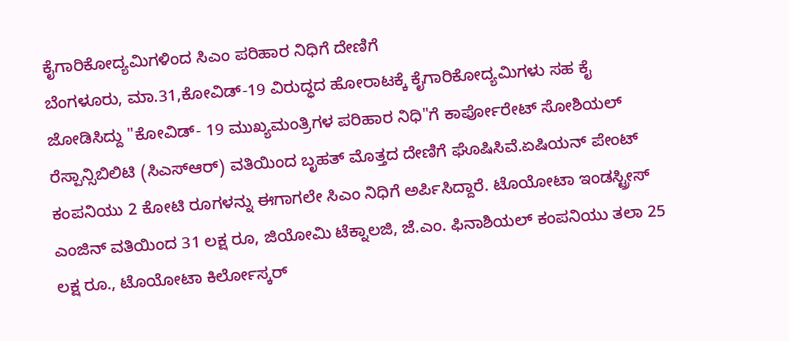ಕೈಗಾರಿಕೋದ್ಯಮಿಗಳಿಂದ ಸಿಎಂ ಪರಿಹಾರ ನಿಧಿಗೆ ದೇಣಿಗೆ
ಬೆಂಗಳೂರು, ಮಾ.31,ಕೋವಿಡ್-19 ವಿರುದ್ಧದ ಹೋರಾಟಕ್ಕೆ ಕೈಗಾರಿಕೋದ್ಯಮಿಗಳು ಸಹ ಕೈ ಜೋಡಿಸಿದ್ದು "ಕೋವಿಡ್- 19 ಮುಖ್ಯಮಂತ್ರಿಗಳ ಪರಿಹಾರ ನಿಧಿ"ಗೆ ಕಾರ್ಪೋರೇಟ್ ಸೋಶಿಯಲ್ ರೆಸ್ಪಾನ್ಸಿಬಿಲಿಟಿ (ಸಿಎಸ್ಆರ್) ವತಿಯಿಂದ ಬೃಹತ್ ಮೊತ್ತದ ದೇಣಿಗೆ ಘೊಷಿಸಿವೆ.ಏಷಿಯನ್ ಪೇಂಟ್ ಕಂಪನಿಯು 2 ಕೋಟಿ ರೂಗಳನ್ನು ಈಗಾಗಲೇ ಸಿಎಂ ನಿಧಿಗೆ ಅರ್ಪಿಸಿದ್ದಾರೆ. ಟೊಯೋಟಾ ಇಂಡಸ್ಟ್ರೀಸ್ ಎಂಜಿನ್ ವತಿಯಿಂದ 31 ಲಕ್ಷ ರೂ, ಜಿಯೋಮಿ ಟೆಕ್ನಾಲಜಿ, ಜೆ.ಎಂ. ಫಿನಾಶಿಯಲ್ ಕಂಪನಿಯು ತಲಾ 25 ಲಕ್ಷ ರೂ., ಟೊಯೋಟಾ ಕಿರ್ಲೋಸ್ಕರ್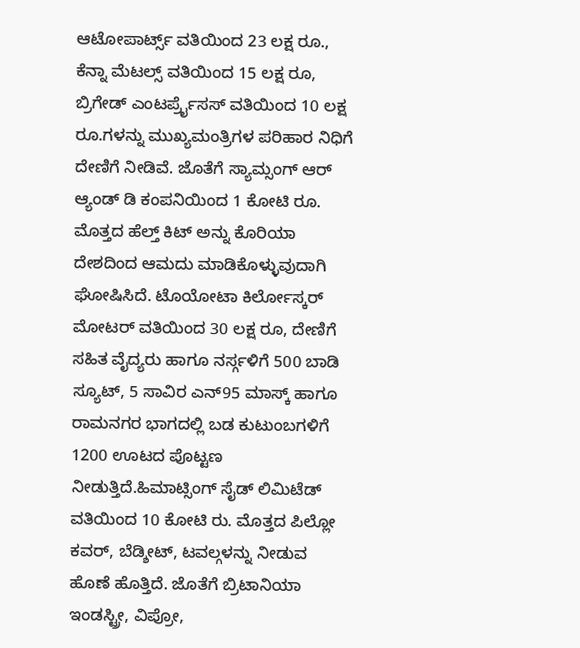ಆಟೋಪಾರ್ಟ್ಸ್ ವತಿಯಿಂದ 23 ಲಕ್ಷ ರೂ., ಕೆನ್ನಾ ಮೆಟಲ್ಸ್ ವತಿಯಿಂದ 15 ಲಕ್ಷ ರೂ, ಬ್ರಿಗೇಡ್ ಎಂಟರ್ಪ್ರೈಸಸ್ ವತಿಯಿಂದ 10 ಲಕ್ಷ ರೂ.ಗಳನ್ನು ಮುಖ್ಯಮಂತ್ರಿಗಳ ಪರಿಹಾರ ನಿಧಿಗೆ ದೇಣಿಗೆ ನೀಡಿವೆ. ಜೊತೆಗೆ ಸ್ಯಾಮ್ಸಂಗ್ ಆರ್ ಆ್ಯಂಡ್ ಡಿ ಕಂಪನಿಯಿಂದ 1 ಕೋಟಿ ರೂ. ಮೊತ್ತದ ಹೆಲ್ತ್ ಕಿಟ್ ಅನ್ನು ಕೊರಿಯಾ ದೇಶದಿಂದ ಆಮದು ಮಾಡಿಕೊಳ್ಳುವುದಾಗಿ ಘೋಷಿಸಿದೆ. ಟೊಯೋಟಾ ಕಿರ್ಲೋಸ್ಕರ್ ಮೋಟರ್ ವತಿಯಿಂದ 30 ಲಕ್ಷ ರೂ, ದೇಣಿಗೆ ಸಹಿತ ವೈದ್ಯರು ಹಾಗೂ ನರ್ಸ್ಗಳಿಗೆ 500 ಬಾಡಿ ಸ್ಯೂಟ್, 5 ಸಾವಿರ ಎನ್95 ಮಾಸ್ಕ್ ಹಾಗೂ ರಾಮನಗರ ಭಾಗದಲ್ಲಿ ಬಡ ಕುಟುಂಬಗಳಿಗೆ 1200 ಊಟದ ಪೊಟ್ಟಣ ನೀಡುತ್ತಿದೆ.ಹಿಮಾಟ್ಸಿಂಗ್ ಸೈಡ್ ಲಿಮಿಟೆಡ್ ವತಿಯಿಂದ 10 ಕೋಟಿ ರು. ಮೊತ್ತದ ಪಿಲ್ಲೋ ಕವರ್, ಬೆಡ್ಶೀಟ್, ಟವಲ್ಗಳನ್ನು ನೀಡುವ ಹೊಣೆ ಹೊತ್ತಿದೆ. ಜೊತೆಗೆ ಬ್ರಿಟಾನಿಯಾ ಇಂಡಸ್ಟ್ರೀ, ವಿಪ್ರೋ,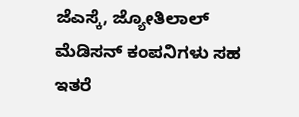ಜೆಎಸ್ಕೆ, ಜ್ಯೋತಿಲಾಲ್ ಮೆಡಿಸನ್ ಕಂಪನಿಗಳು ಸಹ ಇತರೆ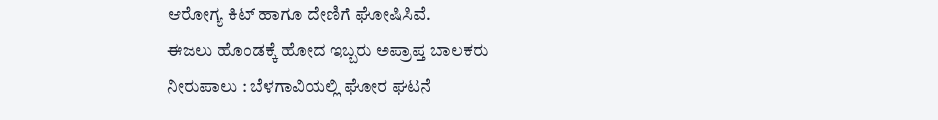ಆರೋಗ್ಯ ಕಿಟ್ ಹಾಗೂ ದೇಣಿಗೆ ಘೋಷಿಸಿವೆ.
ಈಜಲು ಹೊಂಡಕ್ಕೆ ಹೋದ ಇಬ್ಬರು ಅಪ್ರಾಪ್ತ ಬಾಲಕರು ನೀರುಪಾಲು : ಬೆಳಗಾವಿಯಲ್ಲಿ ಘೋರ ಘಟನೆ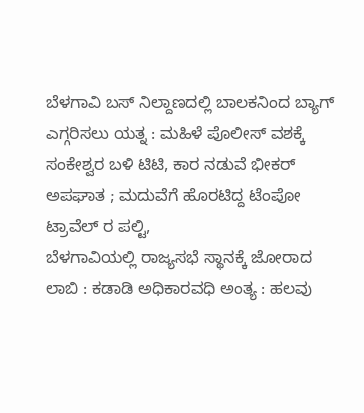ಬೆಳಗಾವಿ ಬಸ್ ನಿಲ್ದಾಣದಲ್ಲಿ ಬಾಲಕನಿಂದ ಬ್ಯಾಗ್ ಎಗ್ಗರಿಸಲು ಯತ್ನ : ಮಹಿಳೆ ಪೊಲೀಸ್ ವಶಕ್ಕೆ
ಸಂಕೇಶ್ವರ ಬಳಿ ಟಿಟಿ, ಕಾರ ನಡುವೆ ಭೀಕರ್ ಅಪಘಾತ ; ಮದುವೆಗೆ ಹೊರಟಿದ್ದ ಟೆಂಪೋ ಟ್ರಾವೆಲ್ ರ ಪಲ್ಟಿ,
ಬೆಳಗಾವಿಯಲ್ಲಿ ರಾಜ್ಯಸಭೆ ಸ್ಥಾನಕ್ಕೆ ಜೋರಾದ ಲಾಬಿ : ಕಡಾಡಿ ಅಧಿಕಾರವಧಿ ಅಂತ್ಯ : ಹಲವು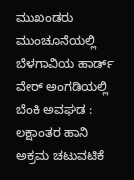ಮುಖಂಡರು ಮುಂಚೂನೆಯಲ್ಲಿ
ಬೆಳಗಾವಿಯ ಹಾರ್ಡ್ ವೇರ್ ಅಂಗಡಿಯಲ್ಲಿ ಬೆಂಕಿ ಅವಘಡ : ಲಕ್ಷಾಂತರ ಹಾನಿ
ಅಕ್ರಮ ಚಟುವಟಿಕೆ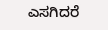ಎಸಗಿದರೆ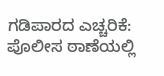ಗಡಿಪಾರದ ಎಚ್ಚರಿಕೆ: ಪೊಲೀಸ ಠಾಣೆಯಲ್ಲಿ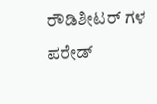ರೌಡಿಶೀಟರ್ ಗಳ ಪರೇಡ್